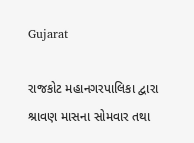Gujarat

રાજકોટ મહાનગરપાલિકા દ્વારા શ્રાવણ માસના સોમવાર તથા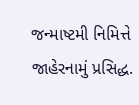જન્માષ્ટમી નિમિત્તે જાહેરનામું પ્રસિદ્ધ.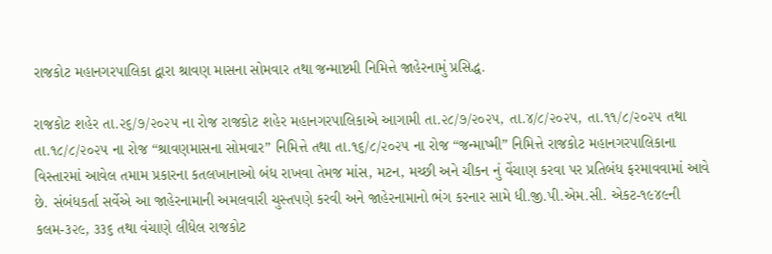રાજકોટ મહાનગરપાલિકા દ્વારા શ્રાવણ માસના સોમવાર તથા જન્માષ્ટમી નિમિત્તે જાહેરનામું પ્રસિદ્ધ.

રાજકોટ શહેર તા.૨૬/૭/૨૦૨૫ ના રોજ રાજકોટ શહેર મહાનગરપાલિકાએ આગામી તા.૨૮/૭/૨૦૨૫, તા.૪/૮/૨૦૨૫, તા.૧૧/૮/૨૦૨૫ તથા તા.૧૮/૮/૨૦૨૫ ના રોજ “શ્રાવણમાસના સોમવાર” નિમિત્તે તથા તા.૧૬/૮/૨૦૨૫ ના રોજ “જન્માષ્મી” નિમિત્તે રાજકોટ મહાનગરપાલિકાના વિસ્તારમાં આવેલ તમામ પ્રકારના કતલખાનાઓ બંધ રાખવા તેમજ માંસ, મટન, મચ્છી અને ચીકન નું વેંચાણ કરવા પર પ્રતિબંધ ફરમાવવામાં આવે છે. સંબંધકર્તા સર્વેએ આ જાહેરનામાની અમલવારી ચુસ્તપણે કરવી અને જાહેરનામાનો ભંગ કરનાર સામે ધી.જી.પી.એમ.સી. એકટ-૧૯૪૯ની કલમ-૩૨૯, ૩૩૬ તથા વંચાણે લીધેલ રાજકોટ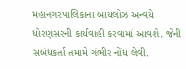મહાનગરપાલિકાના બાયલોઝ અન્વયે ધોરણસરની કાર્યવાહી કરવામાં આવશે. જેની સબંધકર્તા તમામે ગંભીર નોંધ લેવી.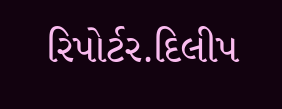રિપોર્ટર.દિલીપ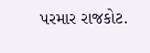પરમાર રાજકોટ.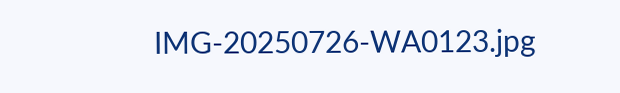IMG-20250726-WA0123.jpg